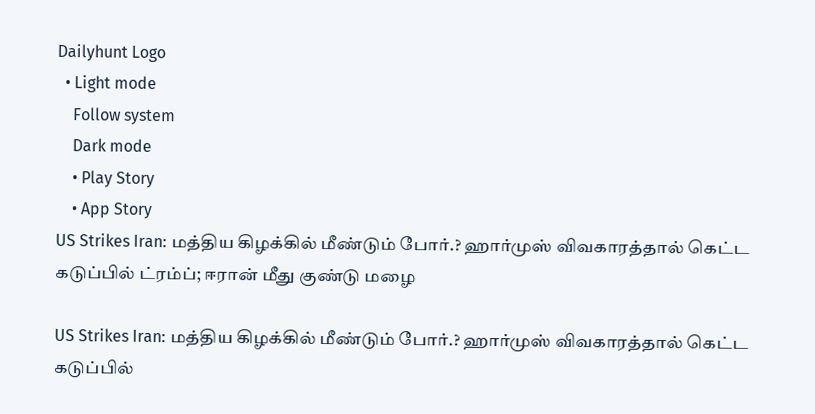Dailyhunt Logo
  • Light mode
    Follow system
    Dark mode
    • Play Story
    • App Story
US Strikes Iran: மத்திய கிழக்கில் மீண்டும் போர்.? ஹார்முஸ் விவகாரத்தால் கெட்ட கடுப்பில் ட்ரம்ப்; ஈரான் மீது குண்டு மழை

US Strikes Iran: மத்திய கிழக்கில் மீண்டும் போர்.? ஹார்முஸ் விவகாரத்தால் கெட்ட கடுப்பில்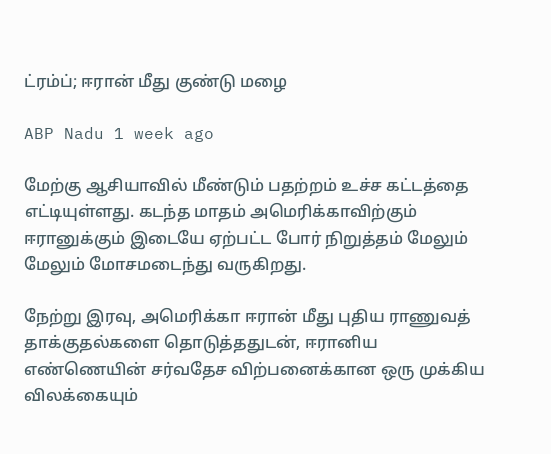ட்ரம்ப்; ஈரான் மீது குண்டு மழை

ABP Nadu 1 week ago

மேற்கு ஆசியாவில் மீண்டும் பதற்றம் உச்ச கட்டத்தை எட்டியுள்ளது. கடந்த மாதம் அமெரிக்காவிற்கும் ஈரானுக்கும் இடையே ஏற்பட்ட போர் நிறுத்தம் மேலும் மேலும் மோசமடைந்து வருகிறது.

நேற்று இரவு, அமெரிக்கா ஈரான் மீது புதிய ராணுவத் தாக்குதல்களை தொடுத்ததுடன், ஈரானிய எண்ணெயின் சர்வதேச விற்பனைக்கான ஒரு முக்கிய விலக்கையும்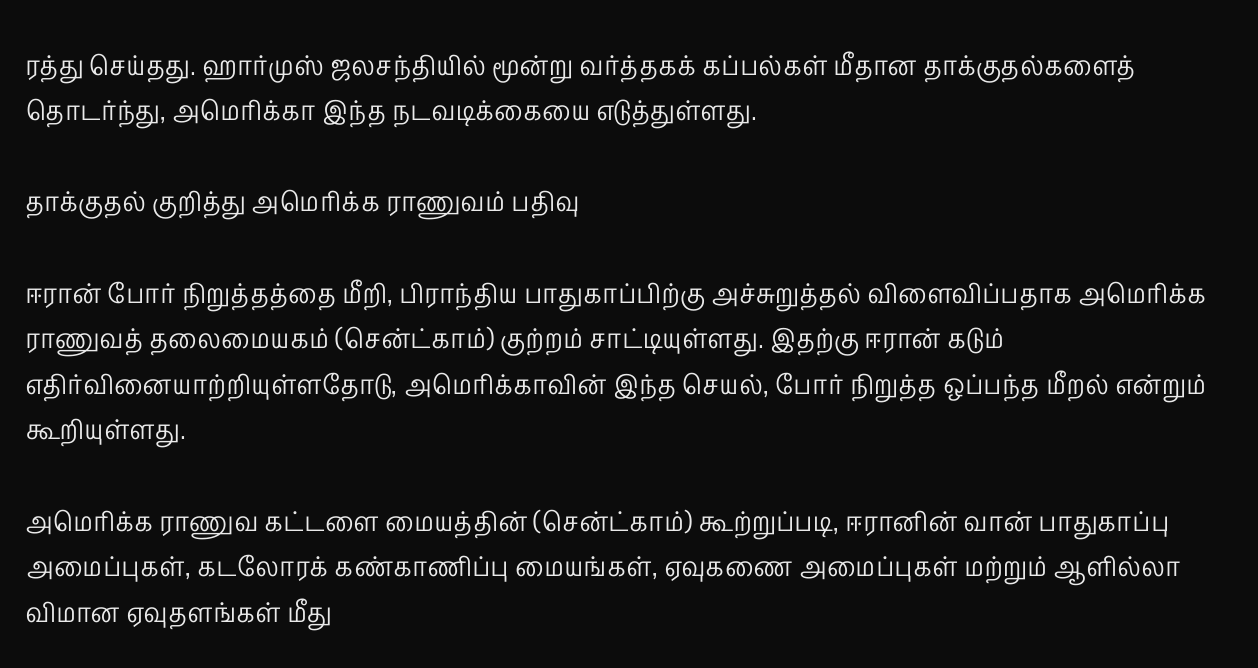ரத்து செய்தது. ஹார்முஸ் ஜலசந்தியில் மூன்று வர்த்தகக் கப்பல்கள் மீதான தாக்குதல்களைத் தொடர்ந்து, அமெரிக்கா இந்த நடவடிக்கையை எடுத்துள்ளது.

தாக்குதல் குறித்து அமெரிக்க ராணுவம் பதிவு

ஈரான் போர் நிறுத்தத்தை மீறி, பிராந்திய பாதுகாப்பிற்கு அச்சுறுத்தல் விளைவிப்பதாக அமெரிக்க ராணுவத் தலைமையகம் (சென்ட்காம்) குற்றம் சாட்டியுள்ளது. இதற்கு ஈரான் கடும் எதிர்வினையாற்றியுள்ளதோடு, அமெரிக்காவின் இந்த செயல், போர் நிறுத்த ஒப்பந்த மீறல் என்றும் கூறியுள்ளது.

அமெரிக்க ராணுவ கட்டளை மையத்தின் (சென்ட்காம்) கூற்றுப்படி, ஈரானின் வான் பாதுகாப்பு அமைப்புகள், கடலோரக் கண்காணிப்பு மையங்கள், ஏவுகணை அமைப்புகள் மற்றும் ஆளில்லா விமான ஏவுதளங்கள் மீது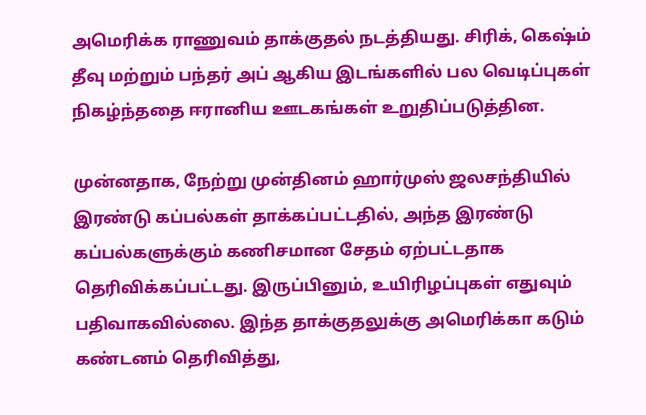அமெரிக்க ராணுவம் தாக்குதல் நடத்தியது. சிரிக், கெஷ்ம் தீவு மற்றும் பந்தர் அப் ஆகிய இடங்களில் பல வெடிப்புகள் நிகழ்ந்ததை ஈரானிய ஊடகங்கள் உறுதிப்படுத்தின.

முன்னதாக, நேற்று முன்தினம் ஹார்முஸ் ஜலசந்தியில் இரண்டு கப்பல்கள் தாக்கப்பட்டதில், அந்த இரண்டு கப்பல்களுக்கும் கணிசமான சேதம் ஏற்பட்டதாக தெரிவிக்கப்பட்டது. இருப்பினும், உயிரிழப்புகள் எதுவும் பதிவாகவில்லை. இந்த தாக்குதலுக்கு அமெரிக்கா கடும் கண்டனம் தெரிவித்து,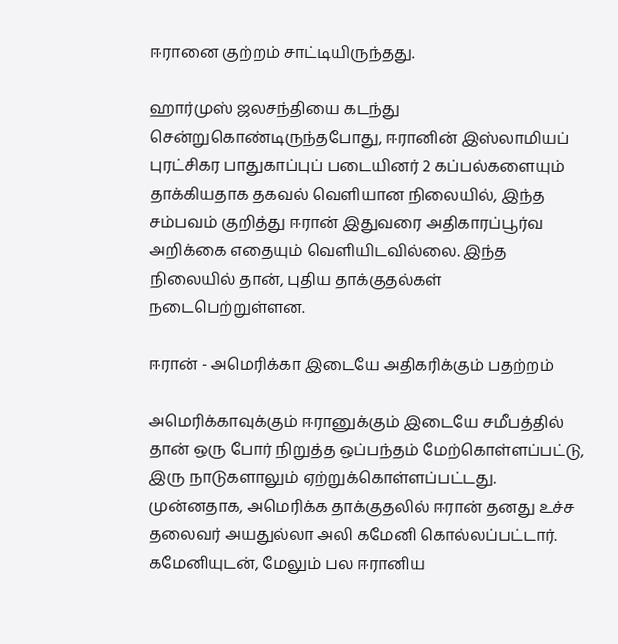ஈரானை குற்றம் சாட்டியிருந்தது.

ஹார்முஸ் ஜலசந்தியை கடந்து சென்றுகொண்டிருந்தபோது, ஈரானின் இஸ்லாமியப் புரட்சிகர பாதுகாப்புப் படையினர் 2 கப்பல்களையும் தாக்கியதாக தகவல் வெளியான நிலையில், இந்த சம்பவம் குறித்து ஈரான் இதுவரை அதிகாரப்பூர்வ அறிக்கை எதையும் வெளியிடவில்லை. இந்த நிலையில் தான், புதிய தாக்குதல்கள் நடைபெற்றுள்ளன.

ஈரான் - அமெரிக்கா இடையே அதிகரிக்கும் பதற்றம்

அமெரிக்காவுக்கும் ஈரானுக்கும் இடையே சமீபத்தில் தான் ஒரு போர் நிறுத்த ஒப்பந்தம் மேற்கொள்ளப்பட்டு, இரு நாடுகளாலும் ஏற்றுக்கொள்ளப்பட்டது. முன்னதாக, அமெரிக்க தாக்குதலில் ஈரான் தனது உச்ச தலைவர் அயதுல்லா அலி கமேனி கொல்லப்பட்டார். கமேனியுடன், மேலும் பல ஈரானிய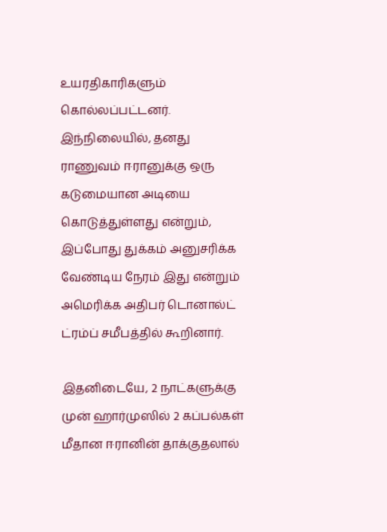உயரதிகாரிகளும் கொல்லப்பட்டனர். இந்நிலையில், தனது ராணுவம் ஈரானுக்கு ஒரு கடுமையான அடியை கொடுத்துள்ளது என்றும், இப்போது துக்கம் அனுசரிக்க வேண்டிய நேரம் இது என்றும் அமெரிக்க அதிபர் டொனால்ட் ட்ரம்ப் சமீபத்தில் கூறினார்.

இதனிடையே, 2 நாட்களுக்கு முன் ஹார்முஸில் 2 கப்பல்கள் மீதான ஈரானின் தாக்குதலால்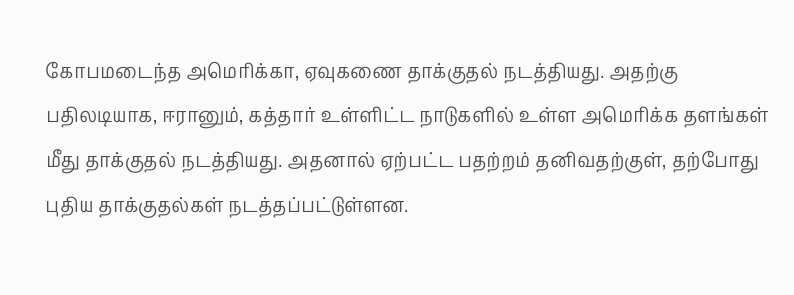கோபமடைந்த அமெரிக்கா, ஏவுகணை தாக்குதல் நடத்தியது. அதற்கு பதிலடியாக, ஈரானும், கத்தார் உள்ளிட்ட நாடுகளில் உள்ள அமெரிக்க தளங்கள் மீது தாக்குதல் நடத்தியது. அதனால் ஏற்பட்ட பதற்றம் தனிவதற்குள், தற்போது புதிய தாக்குதல்கள் நடத்தப்பட்டுள்ளன.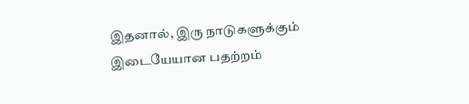இதனால், இரு நாடுகளுக்கும் இடையேயான பதற்றம்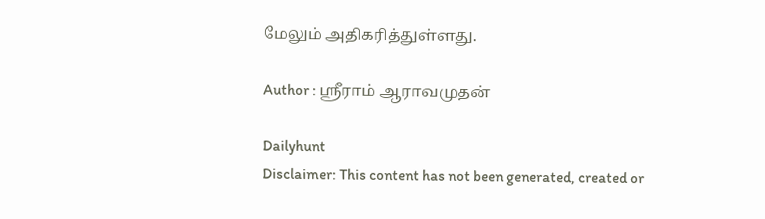மேலும் அதிகரித்துள்ளது.

Author : ஸ்ரீராம் ஆராவமுதன்

Dailyhunt
Disclaimer: This content has not been generated, created or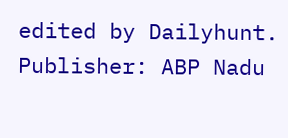edited by Dailyhunt. Publisher: ABP Nadu